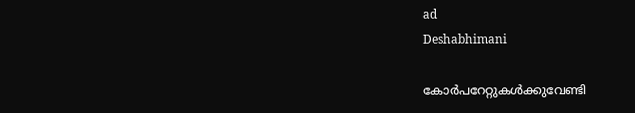ad
Deshabhimani

കോർപറേറ്റുകൾക്കുവേണ്ടി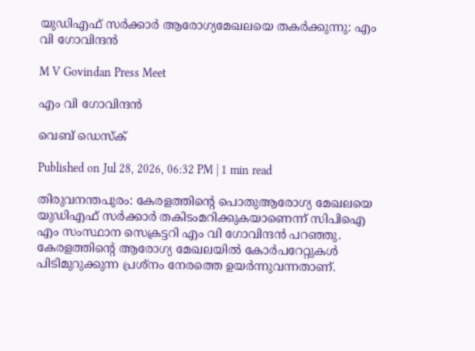യുഡിഎഫ് സർക്കാർ ആരോഗ്യമേഖലയെ തകർക്കുന്നു: എം വി ഗോവിന്ദൻ

M V Govindan Press Meet

എം വി ഗോവിന്ദൻ

വെബ് ഡെസ്ക്

Published on Jul 28, 2026, 06:32 PM | 1 min read

തിരുവനന്തപുരം: കേരളത്തിന്റെ പൊതുആരോഗ്യ മേഖലയെ യുഡിഎഫ് സർക്കാർ തകിടംമറിക്കുകയാണെന്ന് സിപിഐ എം സംസ്ഥാന സെക്രട്ടറി എം വി ഗോവിന്ദൻ പറഞ്ഞു. കേരളത്തിന്റെ ആരോഗ്യ മേഖലയില്‍ കോര്‍പറേറ്റുകള്‍ പിടിമുറുക്കുന്ന പ്രശ്‌നം നേരത്തെ ഉയർന്നുവന്നതാണ്.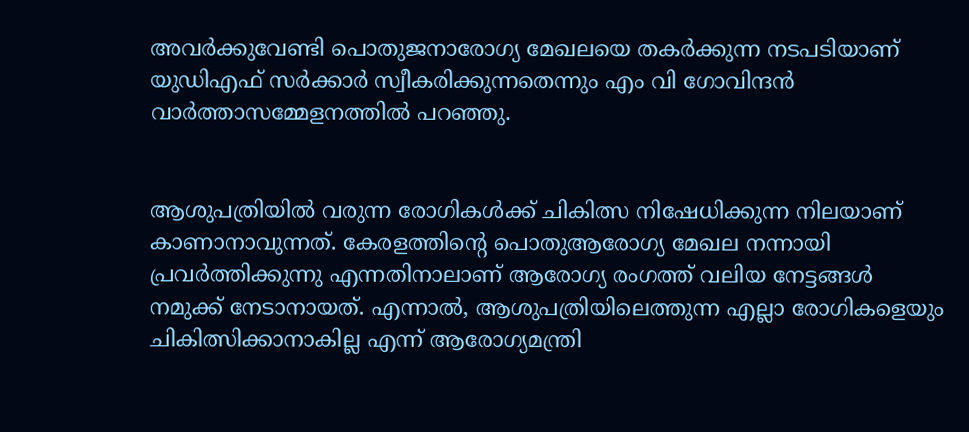അവര്‍ക്കുവേണ്ടി പൊതുജനാരോഗ്യ മേഖലയെ തകര്‍ക്കുന്ന നടപടിയാണ്‌ യുഡിഎഫ്‌ സര്‍ക്കാര്‍ സ്വീകരിക്കുന്നതെന്നും എം വി ഗോവിന്ദൻ വാർത്താസമ്മേളനത്തിൽ പറഞ്ഞു.


ആശുപത്രിയില്‍ വരുന്ന രോഗികള്‍ക്ക്‌ ചികിത്സ നിഷേധിക്കുന്ന നിലയാണ്‌ കാണാനാവുന്നത്‌. കേരളത്തിന്റെ പൊതുആരോഗ്യ മേഖല നന്നായി പ്രവര്‍ത്തിക്കുന്നു എന്നതിനാലാണ്‌ ആരോഗ്യ രംഗത്ത്‌ വലിയ നേട്ടങ്ങള്‍ നമുക്ക്‌ നേടാനായത്‌. എന്നാൽ, ആശുപത്രിയിലെത്തുന്ന എല്ലാ രോഗികളെയും ചികിത്സിക്കാനാകില്ല എന്ന് ആരോഗ്യമന്ത്രി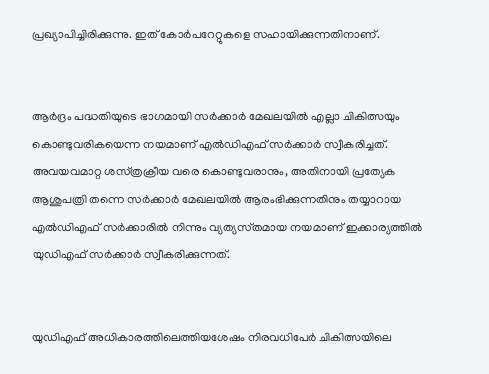പ്രഖ്യാപിച്ചിരിക്കുന്നു. ഇത് കോർപറേറ്റുകളെ സഹായിക്കുന്നതിനാണ്.


ആര്‍ദ്രം പദ്ധതിയുടെ ഭാഗമായി സര്‍ക്കാര്‍ മേഖലയിൽ എല്ലാ ചികിത്സയും കൊണ്ടുവരികയെന്ന നയമാണ്‌ എല്‍ഡിഎഫ്‌ സര്‍ക്കാര്‍ സ്വീകരിച്ചത്‌. അവയവമാറ്റ ശസ്‌ത്രക്രീയ വരെ കൊണ്ടുവരാനും, അതിനായി പ്രത്യേക ആശുപത്രി തന്നെ സര്‍ക്കാര്‍ മേഖലയില്‍ ആരംഭിക്കുന്നതിനും തയ്യാറായ എല്‍ഡിഎഫ്‌ സര്‍ക്കാരില്‍ നിന്നും വ്യത്യസ്‌തമായ നയമാണ്‌ ഇക്കാര്യത്തില്‍ യുഡിഎഫ് സർക്കാർ സ്വീകരിക്കുന്നത്‌.


യുഡിഎഫ്‌ അധികാരത്തിലെത്തിയശേഷം നിരവധിപേര്‍ ചികിത്സയിലെ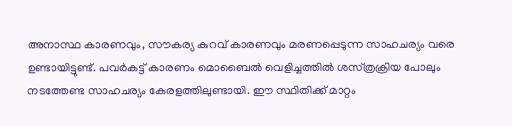അനാസ്ഥ കാരണവും, സൗകര്യ കുറവ്‌ കാരണവും മരണപ്പെടുന്ന സാഹചര്യം വരെ ഉണ്ടായിട്ടുണ്ട്‌. പവര്‍കട്ട്‌ കാരണം മൊബൈല്‍ വെളിച്ചത്തില്‍ ശസ്‌ത്രക്രിയ പോലും നടത്തേണ്ട സാഹചര്യം കേരളത്തിലുണ്ടായി. ഈ സ്ഥിതിക്ക്‌ മാറ്റം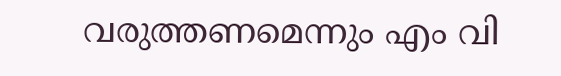വരുത്തണമെന്നും എം വി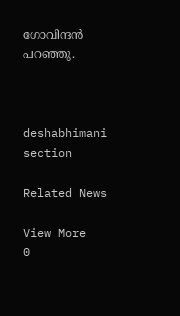ഗോവിന്ദൻ പറഞ്ഞു.



deshabhimani section

Related News

View More
0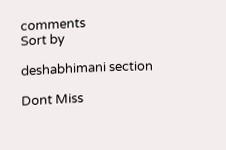comments
Sort by

deshabhimani section

Dont Miss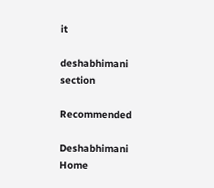it

deshabhimani section

Recommended

Deshabhimani
Home